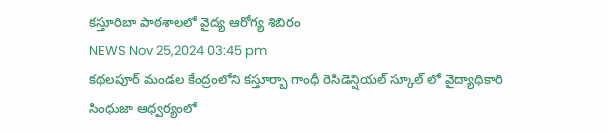కస్తూరిబా పాఠశాలలో వైద్య ఆరోగ్య శిబిరం
NEWS Nov 25,2024 03:45 pm
కథలపూర్ మండల కేంద్రంలోని కస్తూర్బా గాంధీ రెసిడెన్షియల్ స్కూల్ లో వైద్యాధికారి సింధుజా ఆధ్వర్యంలో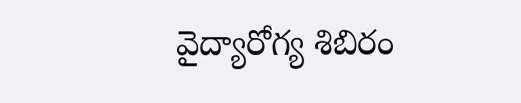వైద్యారోగ్య శిబిరం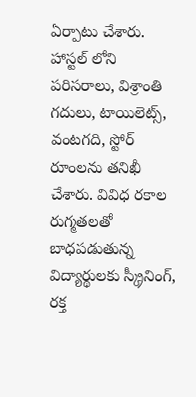ఏర్పాటు చేశారు. హాస్టల్ లోని పరిసరాలు, విశ్రాంతి గదులు, టాయిలెట్స్, వంటగది, స్టోర్ రూంలను తనిఖీ చేశారు. వివిధ రకాల రుగ్మతలతో బాధపడుతున్న విద్యార్థులకు స్క్రీనింగ్, రక్త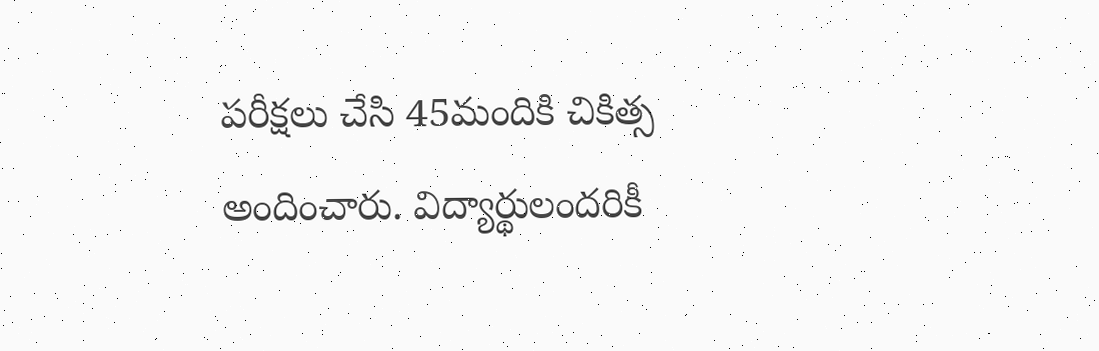పరీక్షలు చేసి 45మందికి చికిత్స అందించారు. విద్యార్థులందరికీ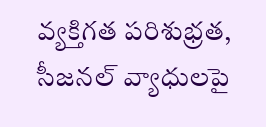వ్యక్తిగత పరిశుభ్రత, సీజనల్ వ్యాధులపై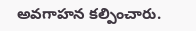అవగాహన కల్పించారు.